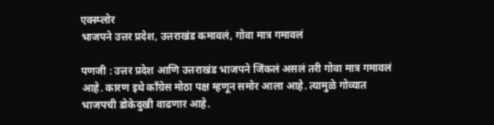एक्स्प्लोर
भाजपने उत्तर प्रदेश, उत्तराखंड कमावलं, गोवा मात्र गमावलं

पणजी : उत्तर प्रदेश आणि उत्तराखंड भाजपने जिंकलं असलं तरी गोवा मात्र गमावलं आहे. कारण इथे काँग्रेस मोठा पक्ष म्हणून समोर आला आहे. त्यामुळे गोव्यात भाजपची डोकेदुखी वाढणार आहे.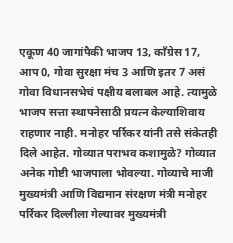एकूण 40 जागांपैकी भाजप 13, काँग्रेस 17, आप 0, गोवा सुरक्षा मंच 3 आणि इतर 7 असं गोवा विधानसभेचं पक्षीय बलाबल आहे. त्यामुळे भाजप सत्ता स्थापनेसाठी प्रयत्न केल्याशिवाय राहणार नाही. मनोहर पर्रिकर यांनी तसे संकेतही दिले आहेत. गोव्यात पराभव कशामुळे? गोव्यात अनेक गोष्टी भाजपाला भोवल्या. गोव्याचे माजी मुख्यमंत्री आणि विद्यमान संरक्षण मंत्री मनोहर पर्रिकर दिल्लीला गेल्यावर मुख्यमंत्री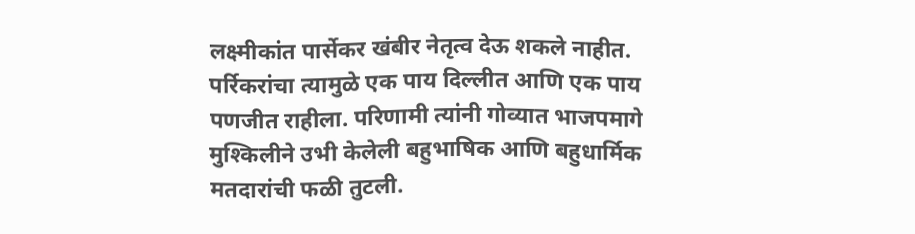लक्ष्मीकांत पार्सेकर खंबीर नेतृत्व देऊ शकले नाहीत. पर्रिकरांचा त्यामुळे एक पाय दिल्लीत आणि एक पाय पणजीत राहीला. परिणामी त्यांनी गोव्यात भाजपमागे मुश्किलीने उभी केलेली बहुभाषिक आणि बहुधार्मिक मतदारांची फळी तुटली.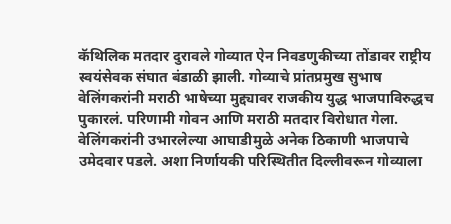कॅथिलिक मतदार दुरावले गोव्यात ऐन निवडणुकीच्या तोंडावर राष्ट्रीय स्वयंसेवक संघात बंडाळी झाली. गोव्याचे प्रांतप्रमुख सुभाष वेलिंगकरांनी मराठी भाषेच्या मुद्द्यावर राजकीय युद्ध भाजपाविरुद्धच पुकारलं. परिणामी गोवन आणि मराठी मतदार विरोधात गेला. वेलिंगकरांनी उभारलेल्या आघाडीमुळे अनेक ठिकाणी भाजपाचे उमेदवार पडले. अशा निर्णायकी परिस्थितीत दिल्लीवरून गोव्याला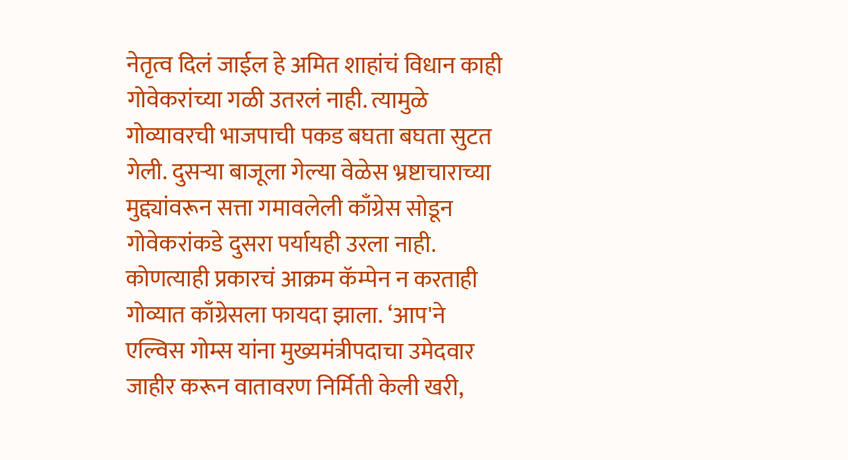नेतृत्व दिलं जाईल हे अमित शाहांचं विधान काही गोवेकरांच्या गळी उतरलं नाही. त्यामुळे गोव्यावरची भाजपाची पकड बघता बघता सुटत गेली. दुसऱ्या बाजूला गेल्या वेळेस भ्रष्टाचाराच्या मुद्द्यांवरून सत्ता गमावलेली काँग्रेस सोडून गोवेकरांकडे दुसरा पर्यायही उरला नाही. कोणत्याही प्रकारचं आक्रम कॅम्पेन न करताही गोव्यात काँग्रेसला फायदा झाला. ‘आप'ने एल्विस गोम्स यांना मुख्यमंत्रीपदाचा उमेदवार जाहीर करून वातावरण निर्मिती केली खरी,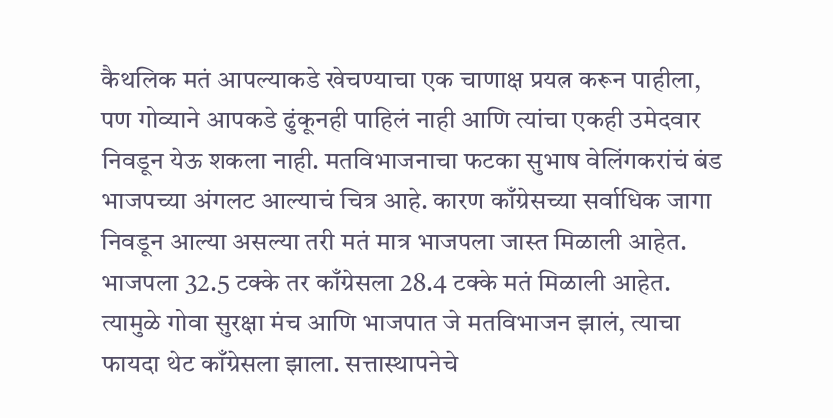कैथलिक मतं आपल्याकडे खेचण्याचा एक चाणाक्ष प्रयत्न करून पाहीला, पण गोव्याने आपकडे ढुंकूनही पाहिलं नाही आणि त्यांचा एकही उमेदवार निवडून येऊ शकला नाही. मतविभाजनाचा फटका सुभाष वेलिंगकरांचं बंड भाजपच्या अंगलट आल्याचं चित्र आहे. कारण काँग्रेसच्या सर्वाधिक जागा निवडून आल्या असल्या तरी मतं मात्र भाजपला जास्त मिळाली आहेत. भाजपला 32.5 टक्के तर काँग्रेसला 28.4 टक्के मतं मिळाली आहेत. त्यामुळे गोवा सुरक्षा मंच आणि भाजपात जे मतविभाजन झालं, त्याचा फायदा थेट काँग्रेसला झाला. सत्तास्थापनेचे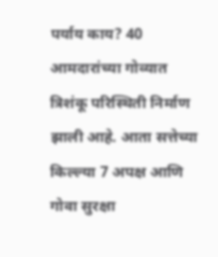पर्याय काय? 40 आमदारांच्या गोव्यात त्रिशंकू परिस्थिती निर्माण झाली आहे. आता सत्तेच्या किल्ल्या 7 अपक्ष आणि गोवा सुरक्षा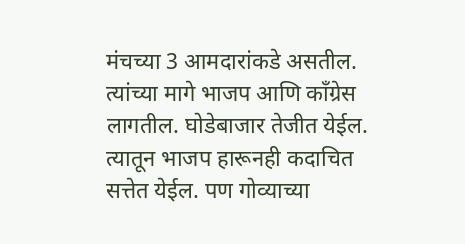मंचच्या 3 आमदारांकडे असतील. त्यांच्या मागे भाजप आणि काँग्रेस लागतील. घोडेबाजार तेजीत येईल. त्यातून भाजप हारूनही कदाचित सत्तेत येईल. पण गोव्याच्या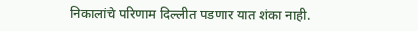निकालांचे परिणाम दिल्लीत पडणार यात शंका नाही.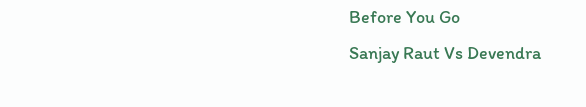Before You Go
Sanjay Raut Vs Devendra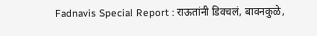Fadnavis Special Report : राऊतांनी डिवचलं, बावनकुळे,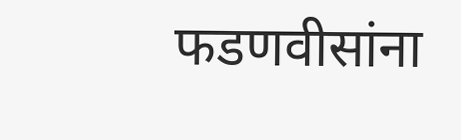फडणवीसांना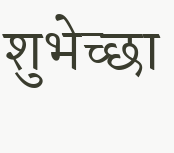शुभेच्छा